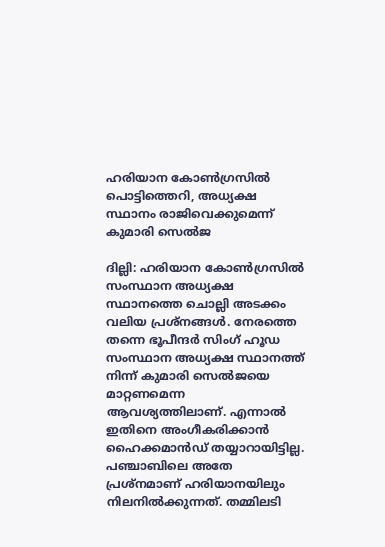ഹരിയാന കോണ്‍ഗ്രസില്‍ പൊട്ടിത്തെറി, അധ്യക്ഷ സ്ഥാനം രാജിവെക്കുമെന്ന് കുമാരി സെല്‍ജ

ദില്ലി: ഹരിയാന കോണ്‍ഗ്രസില്‍ സംസ്ഥാന അധ്യക്ഷ സ്ഥാനത്തെ ചൊല്ലി അടക്കം വലിയ പ്രശ്‌നങ്ങള്‍. നേരത്തെ തന്നെ ഭൂപീന്ദര്‍ സിംഗ് ഹൂഡ സംസ്ഥാന അധ്യക്ഷ സ്ഥാനത്ത് നിന്ന് കുമാരി സെല്‍ജയെ മാറ്റണമെന്ന ആവശ്യത്തിലാണ്. എന്നാല്‍ ഇതിനെ അംഗീകരിക്കാന്‍ ഹൈക്കമാന്‍ഡ് തയ്യാറായിട്ടില്ല. പഞ്ചാബിലെ അതേ പ്രശ്‌നമാണ് ഹരിയാനയിലും നിലനില്‍ക്കുന്നത്. തമ്മിലടി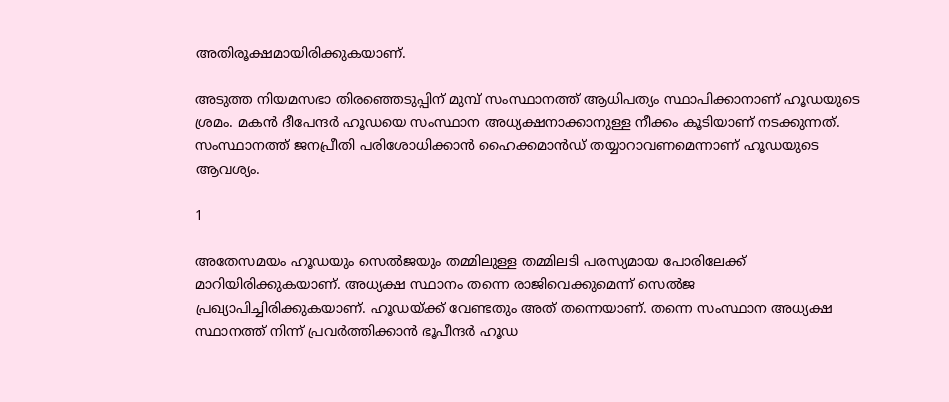അതിരൂക്ഷമായിരിക്കുകയാണ്.

അടുത്ത നിയമസഭാ തിരഞ്ഞെടുപ്പിന് മുമ്പ് സംസ്ഥാനത്ത് ആധിപത്യം സ്ഥാപിക്കാനാണ് ഹൂഡയുടെ ശ്രമം. മകന്‍ ദീപേന്ദര്‍ ഹൂഡയെ സംസ്ഥാന അധ്യക്ഷനാക്കാനുള്ള നീക്കം കൂടിയാണ് നടക്കുന്നത്. സംസ്ഥാനത്ത് ജനപ്രീതി പരിശോധിക്കാന്‍ ഹൈക്കമാന്‍ഡ് തയ്യാറാവണമെന്നാണ് ഹൂഡയുടെ ആവശ്യം.

1

അതേസമയം ഹൂഡയും സെല്‍ജയും തമ്മിലുള്ള തമ്മിലടി പരസ്യമായ പോരിലേക്ക് മാറിയിരിക്കുകയാണ്. അധ്യക്ഷ സ്ഥാനം തന്നെ രാജിവെക്കുമെന്ന് സെല്‍ജ പ്രഖ്യാപിച്ചിരിക്കുകയാണ്. ഹൂഡയ്ക്ക് വേണ്ടതും അത് തന്നെയാണ്. തന്നെ സംസ്ഥാന അധ്യക്ഷ സ്ഥാനത്ത് നിന്ന് പ്രവര്‍ത്തിക്കാന്‍ ഭൂപീന്ദര്‍ ഹൂഡ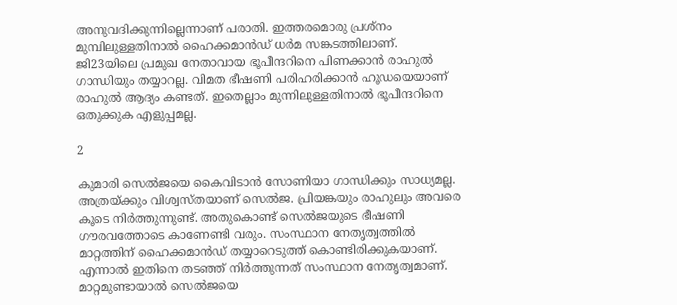അനുവദിക്കുന്നില്ലെന്നാണ് പരാതി. ഇത്തരമൊരു പ്രശ്‌നം മുമ്പിലുള്ളതിനാല്‍ ഹൈക്കമാന്‍ഡ് ധര്‍മ സങ്കടത്തിലാണ്. ജി23യിലെ പ്രമുഖ നേതാവായ ഭൂപീന്ദറിനെ പിണക്കാന്‍ രാഹുല്‍ ഗാന്ധിയും തയ്യാറല്ല. വിമത ഭീഷണി പരിഹരിക്കാന്‍ ഹൂഡയെയാണ് രാഹുല്‍ ആദ്യം കണ്ടത്. ഇതെല്ലാം മുന്നിലുള്ളതിനാല്‍ ഭൂപീന്ദറിനെ ഒതുക്കുക എളുപ്പമല്ല.

2

കുമാരി സെല്‍ജയെ കൈവിടാന്‍ സോണിയാ ഗാന്ധിക്കും സാധ്യമല്ല. അത്രയ്ക്കും വിശ്വസ്തയാണ് സെല്‍ജ. പ്രിയങ്കയും രാഹുലും അവരെ കൂടെ നിര്‍ത്തുന്നുണ്ട്. അതുകൊണ്ട് സെല്‍ജയുടെ ഭീഷണി ഗൗരവത്തോടെ കാണേണ്ടി വരും. സംസ്ഥാന നേതൃത്വത്തില്‍ മാറ്റത്തിന് ഹൈക്കമാന്‍ഡ് തയ്യാറെടുത്ത് കൊണ്ടിരിക്കുകയാണ്. എന്നാല്‍ ഇതിനെ തടഞ്ഞ് നിര്‍ത്തുന്നത് സംസ്ഥാന നേതൃത്വമാണ്. മാറ്റമുണ്ടായാല്‍ സെല്‍ജയെ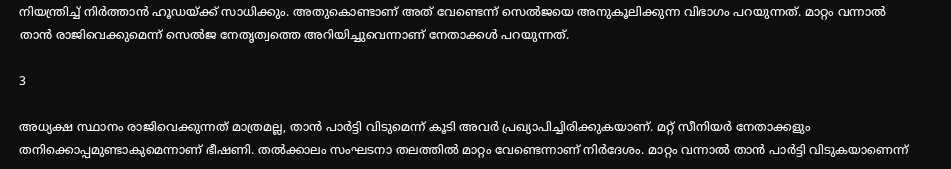നിയന്ത്രിച്ച് നിര്‍ത്താന്‍ ഹൂഡയ്ക്ക് സാധിക്കും. അതുകൊണ്ടാണ് അത് വേണ്ടെന്ന് സെല്‍ജയെ അനുകൂലിക്കുന്ന വിഭാഗം പറയുന്നത്. മാറ്റം വന്നാല്‍ താന്‍ രാജിവെക്കുമെന്ന് സെല്‍ജ നേതൃത്വത്തെ അറിയിച്ചുവെന്നാണ് നേതാക്കള്‍ പറയുന്നത്.

3

അധ്യക്ഷ സ്ഥാനം രാജിവെക്കുന്നത് മാത്രമല്ല, താന്‍ പാര്‍ട്ടി വിടുമെന്ന് കൂടി അവര്‍ പ്രഖ്യാപിച്ചിരിക്കുകയാണ്. മറ്റ് സീനിയര്‍ നേതാക്കളും തനിക്കൊപ്പമുണ്ടാകുമെന്നാണ് ഭീഷണി. തല്‍ക്കാലം സംഘടനാ തലത്തില്‍ മാറ്റം വേണ്ടെന്നാണ് നിര്‍ദേശം. മാറ്റം വന്നാല്‍ താന്‍ പാര്‍ട്ടി വിടുകയാണെന്ന്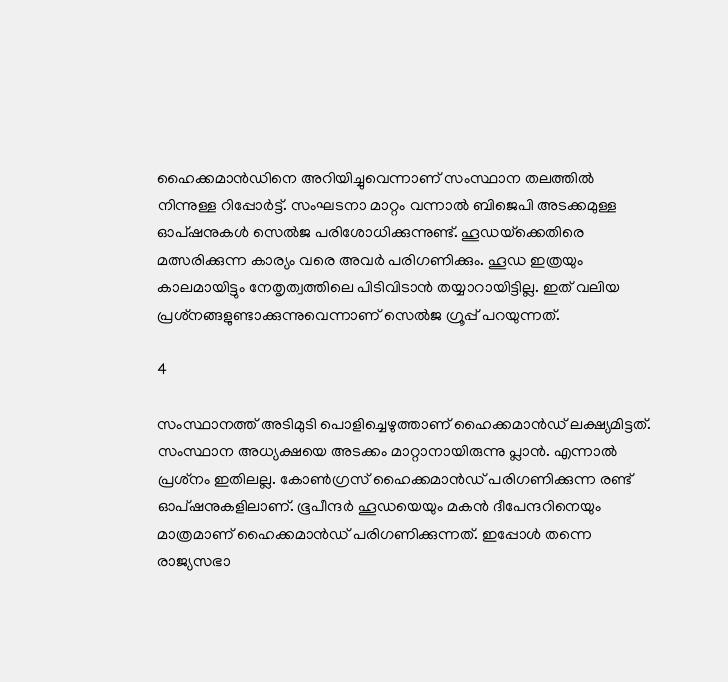ഹൈക്കമാന്‍ഡിനെ അറിയിച്ചുവെന്നാണ് സംസ്ഥാന തലത്തില്‍ നിന്നുള്ള റിപ്പോര്‍ട്ട്. സംഘടനാ മാറ്റം വന്നാല്‍ ബിജെപി അടക്കമുള്ള ഓപ്ഷനുകള്‍ സെല്‍ജ പരിശോധിക്കുന്നുണ്ട്. ഹൂഡയ്‌ക്കെതിരെ മത്സരിക്കുന്ന കാര്യം വരെ അവര്‍ പരിഗണിക്കും. ഹൂഡ ഇത്രയും കാലമായിട്ടും നേതൃത്വത്തിലെ പിടിവിടാന്‍ തയ്യാറായിട്ടില്ല. ഇത് വലിയ പ്രശ്‌നങ്ങളുണ്ടാക്കുന്നുവെന്നാണ് സെല്‍ജ ഗ്രൂപ്പ് പറയുന്നത്.

4

സംസ്ഥാനത്ത് അടിമുടി പൊളിച്ചെഴുത്താണ് ഹൈക്കമാന്‍ഡ് ലക്ഷ്യമിട്ടത്. സംസ്ഥാന അധ്യക്ഷയെ അടക്കം മാറ്റാനായിരുന്നു പ്ലാന്‍. എന്നാല്‍ പ്രശ്‌നം ഇതിലല്ല. കോണ്‍ഗ്രസ് ഹൈക്കമാന്‍ഡ് പരിഗണിക്കുന്ന രണ്ട് ഓപ്ഷനുകളിലാണ്. ഭൂപീന്ദര്‍ ഹൂഡയെയും മകന്‍ ദീപേന്ദറിനെയും മാത്രമാണ് ഹൈക്കമാന്‍ഡ് പരിഗണിക്കുന്നത്. ഇപ്പോള്‍ തന്നെ രാജ്യസഭാ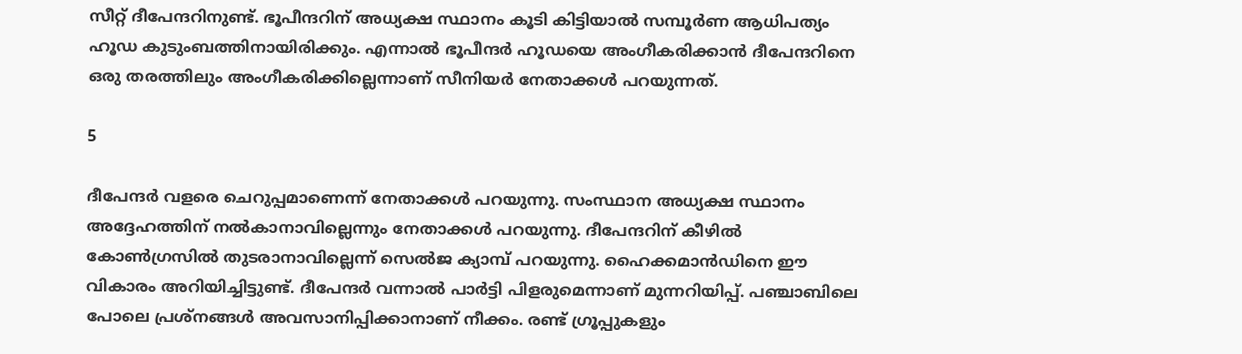സീറ്റ് ദീപേന്ദറിനുണ്ട്. ഭൂപീന്ദറിന് അധ്യക്ഷ സ്ഥാനം കൂടി കിട്ടിയാല്‍ സമ്പൂര്‍ണ ആധിപത്യം ഹൂഡ കുടുംബത്തിനായിരിക്കും. എന്നാല്‍ ഭൂപീന്ദര്‍ ഹൂഡയെ അംഗീകരിക്കാന്‍ ദീപേന്ദറിനെ ഒരു തരത്തിലും അംഗീകരിക്കില്ലെന്നാണ് സീനിയര്‍ നേതാക്കള്‍ പറയുന്നത്.

5

ദീപേന്ദര്‍ വളരെ ചെറുപ്പമാണെന്ന് നേതാക്കള്‍ പറയുന്നു. സംസ്ഥാന അധ്യക്ഷ സ്ഥാനം അദ്ദേഹത്തിന് നല്‍കാനാവില്ലെന്നും നേതാക്കള്‍ പറയുന്നു. ദീപേന്ദറിന് കീഴില്‍ കോണ്‍ഗ്രസില്‍ തുടരാനാവില്ലെന്ന് സെല്‍ജ ക്യാമ്പ് പറയുന്നു. ഹൈക്കമാന്‍ഡിനെ ഈ വികാരം അറിയിച്ചിട്ടുണ്ട്. ദീപേന്ദര്‍ വന്നാല്‍ പാര്‍ട്ടി പിളരുമെന്നാണ് മുന്നറിയിപ്പ്. പഞ്ചാബിലെ പോലെ പ്രശ്‌നങ്ങള്‍ അവസാനിപ്പിക്കാനാണ് നീക്കം. രണ്ട് ഗ്രൂപ്പുകളും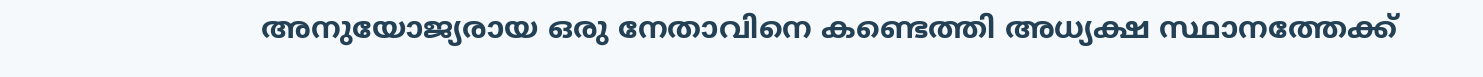അനുയോജ്യരായ ഒരു നേതാവിനെ കണ്ടെത്തി അധ്യക്ഷ സ്ഥാനത്തേക്ക്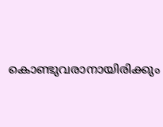കൊണ്ടുവരാനായിരിക്കും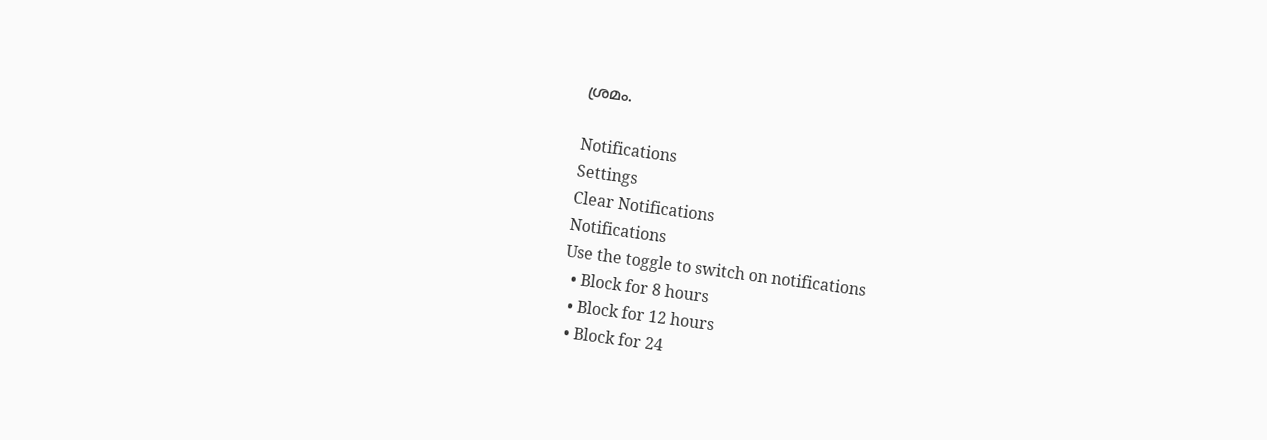ശ്രമം.

Notifications
Settings
Clear Notifications
Notifications
Use the toggle to switch on notifications
  • Block for 8 hours
  • Block for 12 hours
  • Block for 24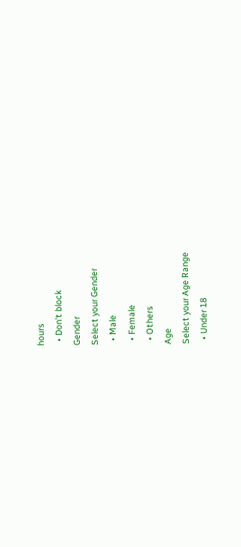hours
  • Don't block
Gender
Select your Gender
  • Male
  • Female
  • Others
Age
Select your Age Range
  • Under 18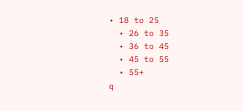• 18 to 25
  • 26 to 35
  • 36 to 45
  • 45 to 55
  • 55+
q